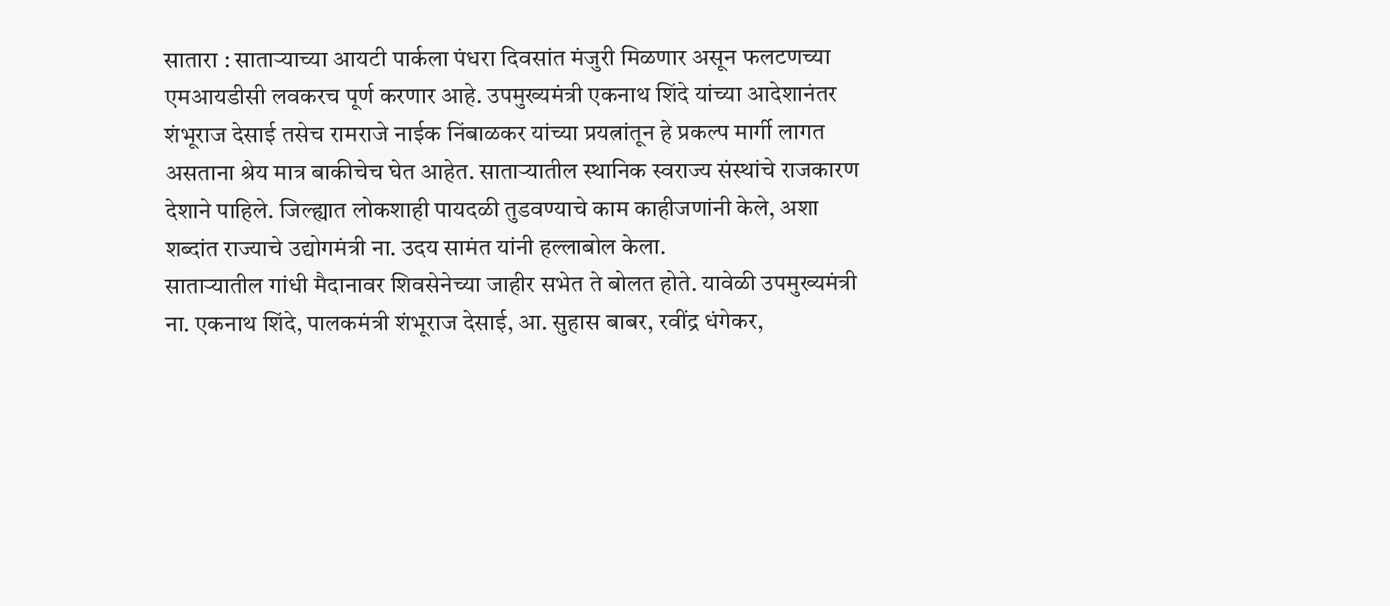सातारा : साताऱ्याच्या आयटी पार्कला पंधरा दिवसांत मंजुरी मिळणार असून फलटणच्या एमआयडीसी लवकरच पूर्ण करणार आहे. उपमुख्यमंत्री एकनाथ शिंदे यांच्या आदेशानंतर शंभूराज देसाई तसेच रामराजे नाईक निंबाळकर यांच्या प्रयत्नांतून हे प्रकल्प मार्गी लागत असताना श्रेय मात्र बाकीचेच घेत आहेत. साताऱ्यातील स्थानिक स्वराज्य संस्थांचे राजकारण देशाने पाहिले. जिल्ह्यात लोकशाही पायदळी तुडवण्याचे काम काहीजणांनी केले, अशा शब्दांत राज्याचे उद्योगमंत्री ना. उदय सामंत यांनी हल्लाबोल केला.
साताऱ्यातील गांधी मैदानावर शिवसेनेच्या जाहीर सभेत ते बोलत होते. यावेळी उपमुख्यमंत्री ना. एकनाथ शिंदे, पालकमंत्री शंभूराज देसाई, आ. सुहास बाबर, रवींद्र धंगेकर,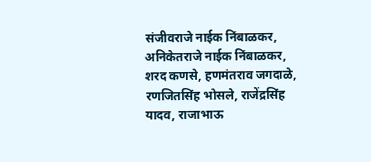संजीवराजे नाईक निंबाळकर, अनिकेतराजे नाईक निंबाळकर, शरद कणसे, हणमंतराव जगदाळे, रणजितसिंह भोसले, राजेंद्रसिंह यादव, राजाभाऊ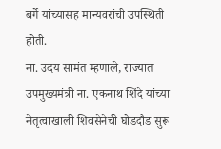बर्गे यांच्यासह मान्यवरांची उपस्थिती होती.
ना. उदय सामंत म्हणाले, राज्यात उपमुख्यमंत्री ना. एकनाथ शिंदे यांच्या नेतृत्वाखाली शिवसेनेची घोडदौड सुरू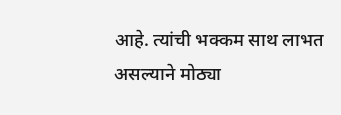आहे. त्यांची भक्कम साथ लाभत असल्याने मोठ्या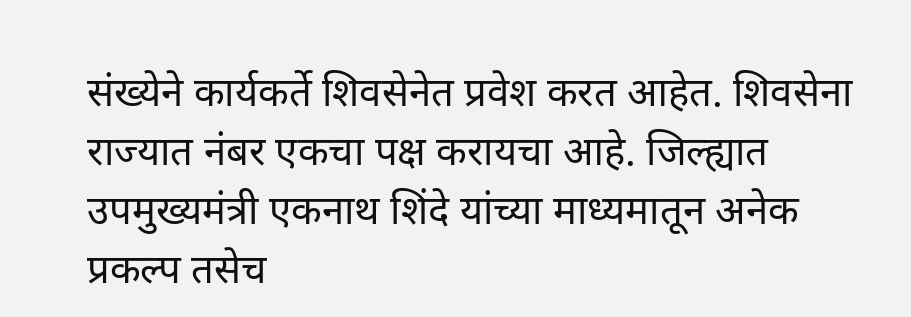संख्येने कार्यकर्ते शिवसेनेत प्रवेश करत आहेत. शिवसेना राज्यात नंबर एकचा पक्ष करायचा आहे. जिल्ह्यात उपमुख्यमंत्री एकनाथ शिंदे यांच्या माध्यमातून अनेक प्रकल्प तसेच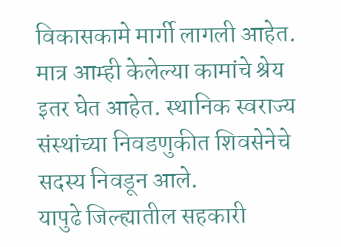विकासकामे मार्गी लागली आहेत. मात्र आम्ही केलेल्या कामांचे श्रेय इतर घेत आहेत. स्थानिक स्वराज्य संस्थांच्या निवडणुकीत शिवसेनेचे सदस्य निवडून आले.
यापुढे जिल्ह्यातील सहकारी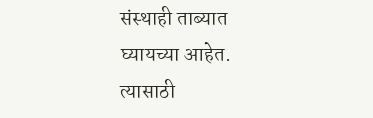संस्थाही ताब्यात घ्यायच्या आहेत. त्यासाठी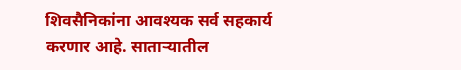शिवसैनिकांना आवश्यक सर्व सहकार्य करणार आहे. साताऱ्यातील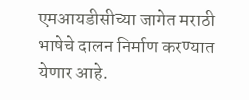एमआयडीसीच्या जागेत मराठी भाषेचे दालन निर्माण करण्यात येणार आहे.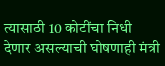त्यासाठी 10 कोटींचा निधी देणार असल्याची घोषणाही मंत्री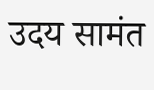उदय सामंत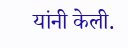यांनी केली.